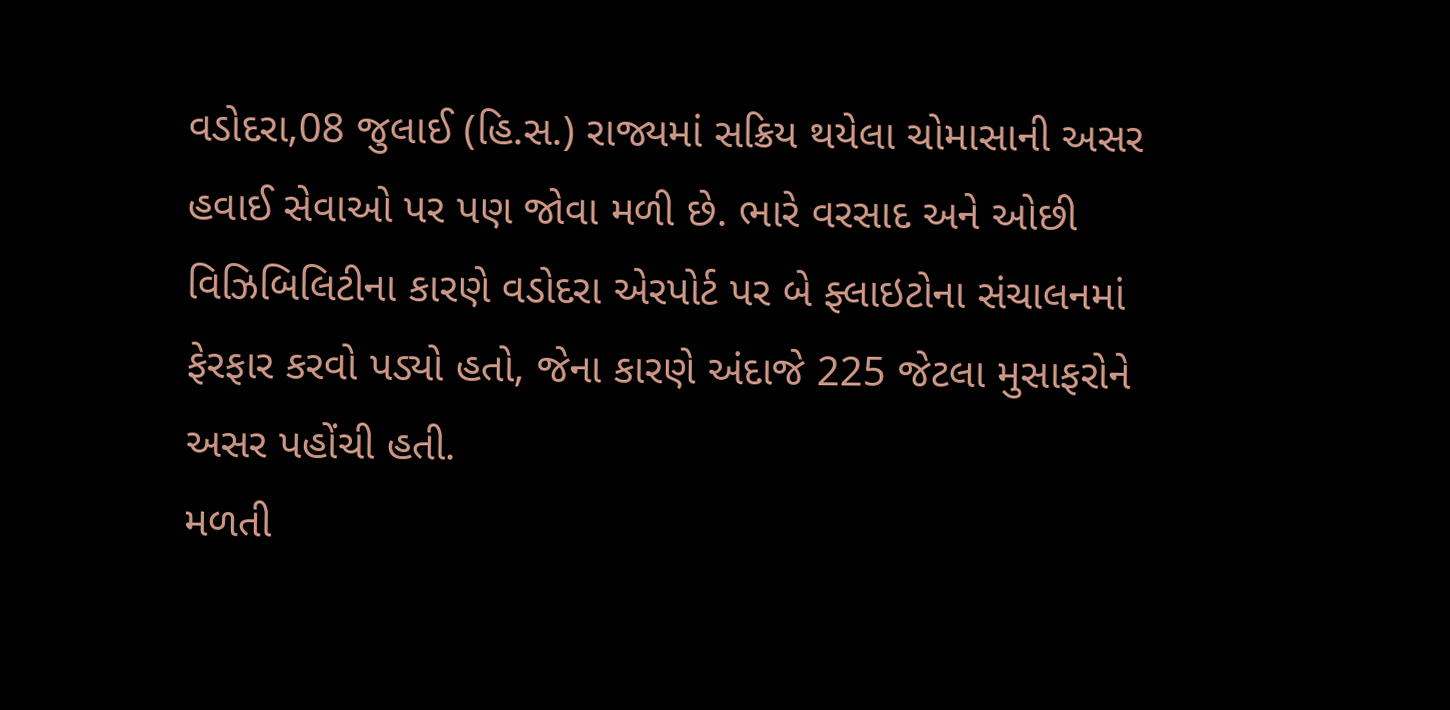વડોદરા,08 જુલાઈ (હિ.સ.) રાજ્યમાં સક્રિય થયેલા ચોમાસાની અસર હવાઈ સેવાઓ પર પણ જોવા મળી છે. ભારે વરસાદ અને ઓછી વિઝિબિલિટીના કારણે વડોદરા એરપોર્ટ પર બે ફ્લાઇટોના સંચાલનમાં ફેરફાર કરવો પડ્યો હતો, જેના કારણે અંદાજે 225 જેટલા મુસાફરોને અસર પહોંચી હતી.
મળતી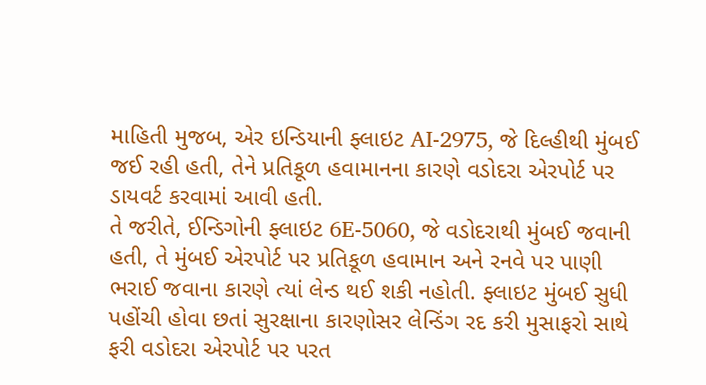માહિતી મુજબ, એર ઇન્ડિયાની ફ્લાઇટ AI-2975, જે દિલ્હીથી મુંબઈ જઈ રહી હતી, તેને પ્રતિકૂળ હવામાનના કારણે વડોદરા એરપોર્ટ પર ડાયવર્ટ કરવામાં આવી હતી.
તે જરીતે, ઈન્ડિગોની ફ્લાઇટ 6E-5060, જે વડોદરાથી મુંબઈ જવાની હતી, તે મુંબઈ એરપોર્ટ પર પ્રતિકૂળ હવામાન અને રનવે પર પાણી ભરાઈ જવાના કારણે ત્યાં લેન્ડ થઈ શકી નહોતી. ફ્લાઇટ મુંબઈ સુધી પહોંચી હોવા છતાં સુરક્ષાના કારણોસર લેન્ડિંગ રદ કરી મુસાફરો સાથે ફરી વડોદરા એરપોર્ટ પર પરત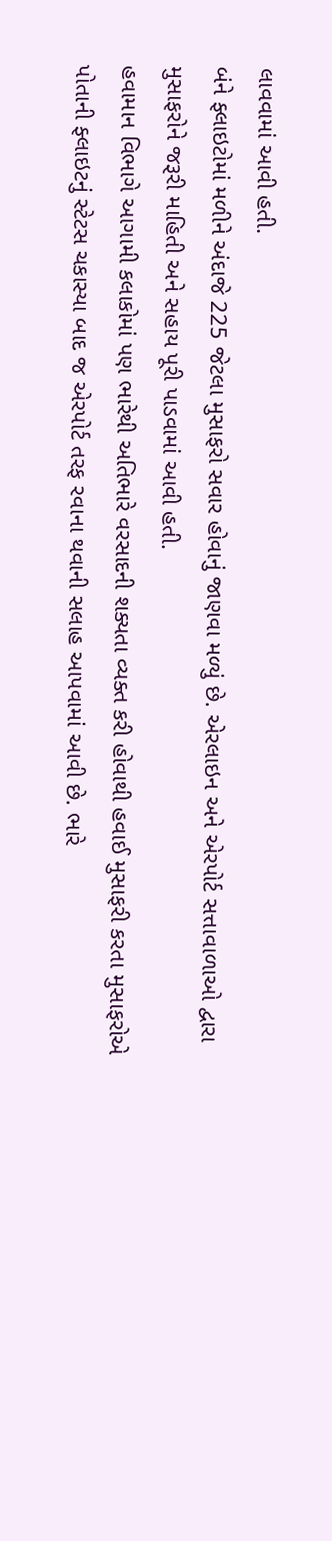લાવવામાં આવી હતી.
બંને ફ્લાઇટોમાં મળીને અંદાજે 225 જેટલા મુસાફરો સવાર હોવાનું જાણવા મળ્યું છે. એરલાઇન અને એરપોર્ટ સત્તાવાળાઓ દ્વારા મુસાફરોને જરૂરી માહિતી અને સહાય પૂરી પાડવામાં આવી હતી.
હવામાન વિભાગે આગામી કલાકોમાં પણ ભારેથી અતિભારે વરસાદની શક્યતા વ્યક્ત કરી હોવાથી હવાઈ મુસાફરી કરતા મુસાફરોએ પોતાની ફ્લાઇટનું સ્ટેટસ ચકાસ્યા બાદ જ એરપોર્ટ તરફ રવાના થવાની સલાહ આપવામાં આવી છે. ભારે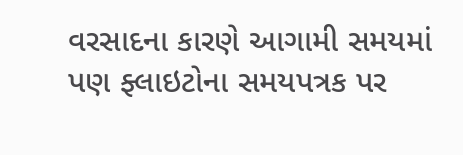વરસાદના કારણે આગામી સમયમાં પણ ફ્લાઇટોના સમયપત્રક પર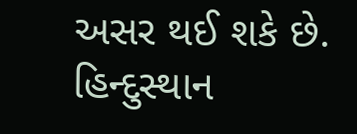અસર થઈ શકે છે.
હિન્દુસ્થાન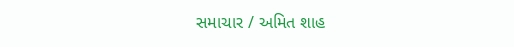સમાચાર / અમિત શાહ